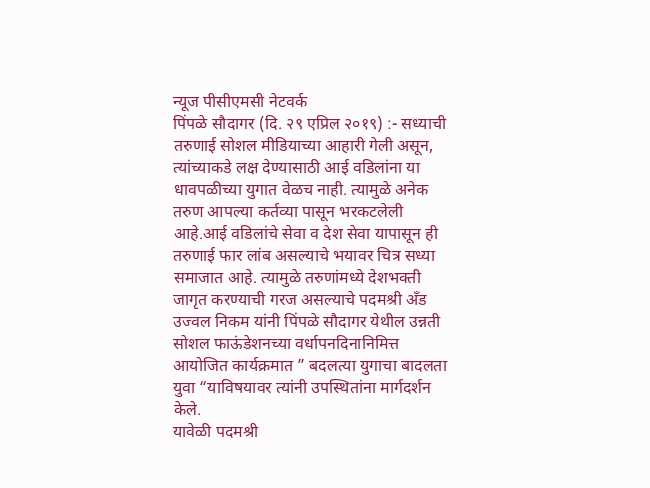न्यूज पीसीएमसी नेटवर्क
पिंपळे सौदागर (दि. २९ एप्रिल २०१९) :- सध्याची तरुणाई सोशल मीडियाच्या आहारी गेली असून, त्यांच्याकडे लक्ष देण्यासाठी आई वडिलांना या धावपळीच्या युगात वेळच नाही. त्यामुळे अनेक तरुण आपल्या कर्तव्या पासून भरकटलेली आहे.आई वडिलांचे सेवा व देश सेवा यापासून ही तरुणाई फार लांब असल्याचे भयावर चित्र सध्या समाजात आहे. त्यामुळे तरुणांमध्ये देशभक्ती जागृत करण्याची गरज असल्याचे पदमश्री अँड उज्वल निकम यांनी पिंपळे सौदागर येथील उन्नती सोशल फाऊंडेशनच्या वर्धापनदिनानिमित्त आयोजित कार्यक्रमात ” बदलत्या युगाचा बादलता युवा “याविषयावर त्यांनी उपस्थितांना मार्गदर्शन केले.
यावेळी पदमश्री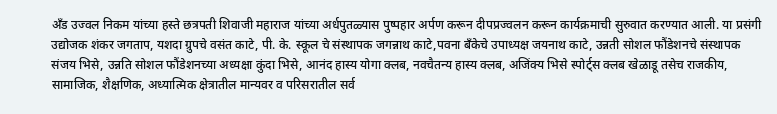अँड उज्वल निकम यांच्या हस्ते छत्रपती शिवाजी महाराज यांच्या अर्धपुतळ्यास पुष्पहार अर्पण करून दीपप्रज्वलन करून कार्यक्रमाची सुरुवात करण्यात आली. या प्रसंगी उद्योजक शंकर जगताप, यशदा ग्रुपचे वसंत काटे, पी. के. स्कूल चे संस्थापक जगन्नाथ काटे,पवना बँकेचे उपाध्यक्ष जयनाथ काटे, उन्नती सोशल फौंडेशनचे संस्थापक संजय भिसे, उन्नति सोशल फौंडेशनच्या अध्यक्षा कुंदा भिसे, आनंद हास्य योगा क्लब, नवचैतन्य हास्य क्लब, अजिंक्य भिसे स्पोर्ट्स क्लब खेळाडू तसेच राजकीय, सामाजिक, शैक्षणिक, अध्यात्मिक क्षेत्रातील मान्यवर व परिसरातील सर्व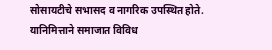सोसायटीचे सभासद व नागरिक उपस्थित होते.
यानिमित्ताने समाजात विविध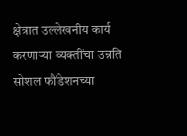क्षेत्रात उल्लेखनीय कार्य करणाऱ्या व्यक्तींचा उन्नति सोशल फौंडेशनच्या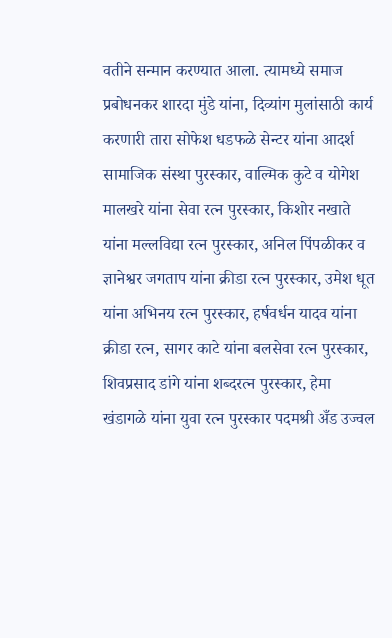वतीने सन्मान करण्यात आला. त्यामध्ये समाज प्रबोधनकर शारदा मुंडे यांना, दिव्यांग मुलांसाठी कार्य करणारी तारा सोफेश धडफळे सेन्टर यांना आदर्श सामाजिक संस्था पुरस्कार, वाल्मिक कुटे व योगेश मालखरे यांना सेवा रत्न पुरस्कार, किशोर नखाते यांना मल्लविद्या रत्न पुरस्कार, अनिल पिंपळीकर व ज्ञानेश्वर जगताप यांना क्रीडा रत्न पुरस्कार, उमेश धूत यांना अभिनय रत्न पुरस्कार, हर्षवर्धन यादव यांना क्रीडा रत्न, सागर काटे यांना बलसेवा रत्न पुरस्कार, शिवप्रसाद डांगे यांना शब्दरत्न पुरस्कार, हेमा खंडागळे यांना युवा रत्न पुरस्कार पदमश्री अँड उज्वल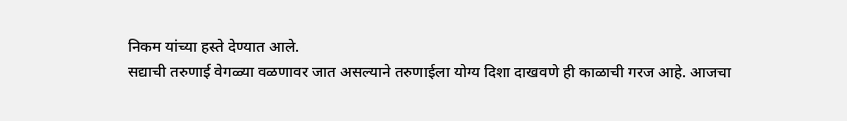निकम यांच्या हस्ते देण्यात आले.
सद्याची तरुणाई वेगळ्या वळणावर जात असल्याने तरुणाईला योग्य दिशा दाखवणे ही काळाची गरज आहे. आजचा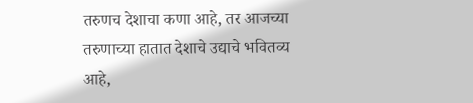तरुणच देशाचा कणा आहे, तर आजच्या तरुणाच्या हातात देशाचे उद्याचे भवितव्य आहे,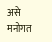असे मनोगत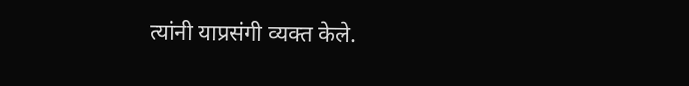त्यांनी याप्रसंगी व्यक्त केले.